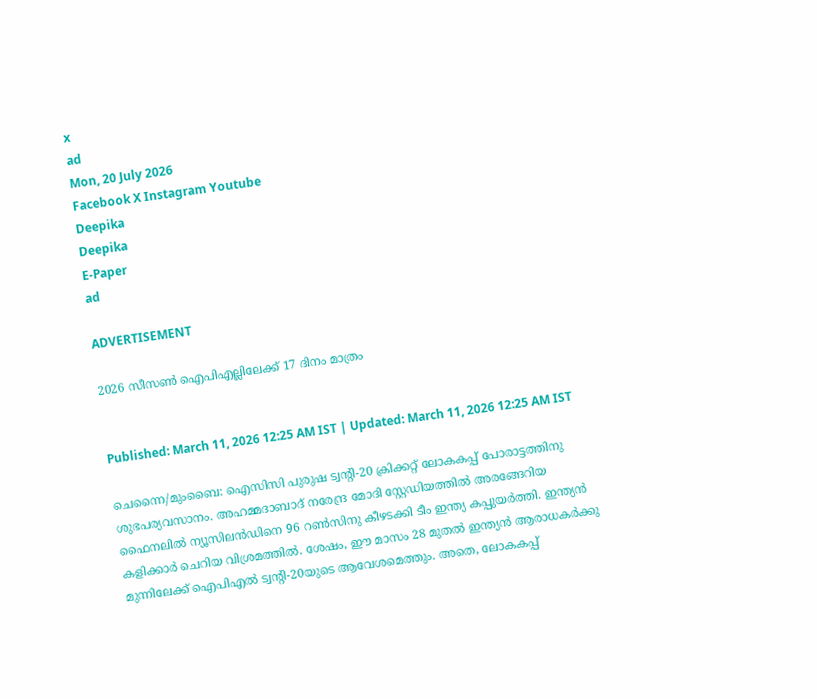x
ad
Mon, 20 July 2026
Facebook X Instagram Youtube
Deepika
Deepika
E-Paper
ad

ADVERTISEMENT

2026 സീസൺ ഐപിഎല്ലിലേക്ക് 17 ദിനം മാത്രം


Published: March 11, 2026 12:25 AM IST | Updated: March 11, 2026 12:25 AM IST

ചെന്നൈ/മുംബൈ: ഐസിസി പുരുഷ ട്വന്‍റി-20 ക്രിക്കറ്റ് ലോകകപ്പ് പോരാട്ടത്തിനു ശുഭപര്യവസാനം. അഹമ്മദാബാദ് നരേന്ദ്ര മോദി സ്റ്റേഡിയത്തില്‍ അരങ്ങേറിയ ഫൈനലില്‍ ന്യൂസിലന്‍ഡിനെ 96 റണ്‍സിനു കീഴടക്കി ടീം ഇന്ത്യ കപ്പുയര്‍ത്തി. ഇന്ത്യന്‍ കളിക്കാര്‍ ചെറിയ വിശ്രമത്തില്‍. ശേഷം, ഈ മാസം 28 മുതല്‍ ഇന്ത്യന്‍ ആരാധകര്‍ക്കു മുന്നിലേക്ക് ഐപിഎല്‍ ട്വന്‍റി-20യുടെ ആവേശമെത്തും. അതെ, ലോകകപ്പ്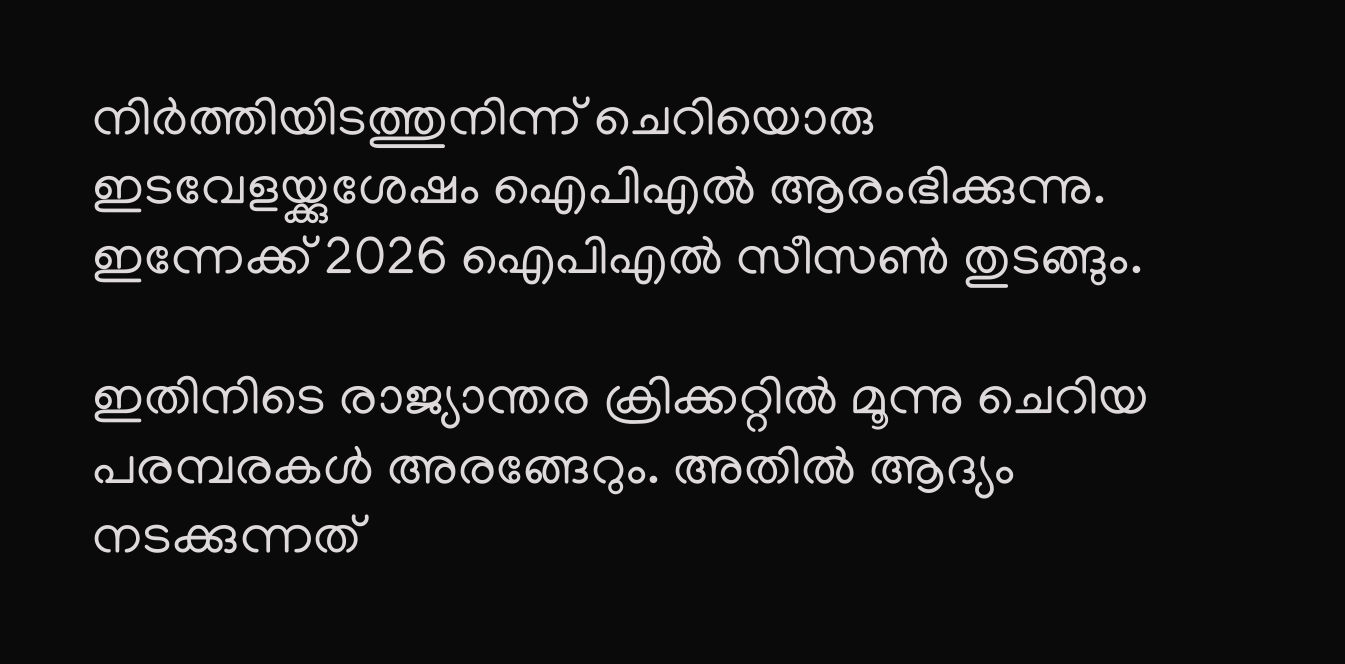നിര്‍ത്തിയിടത്തുനിന്ന് ചെറിയൊരു ഇടവേളയ്ക്കുശേഷം ഐപിഎല്‍ ആരംഭിക്കുന്നു. ഇന്നേക്ക് 2026 ഐപിഎല്‍ സീസണ്‍ തുടങ്ങും.

ഇതിനിടെ രാജ്യാന്തര ക്രിക്കറ്റില്‍ മൂന്നു ചെറിയ പരമ്പരകള്‍ അരങ്ങേറും. അതില്‍ ആദ്യം നടക്കുന്നത്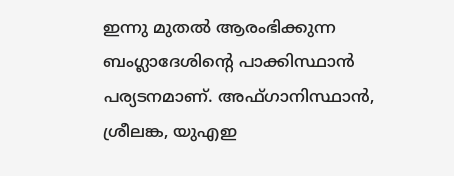ഇന്നു മുതല്‍ ആരംഭിക്കുന്ന ബംഗ്ലാദേശിന്‍റെ പാക്കിസ്ഥാന്‍ പര്യടനമാണ്. അഫ്ഗാനിസ്ഥാന്‍, ശ്രീലങ്ക, യുഎഇ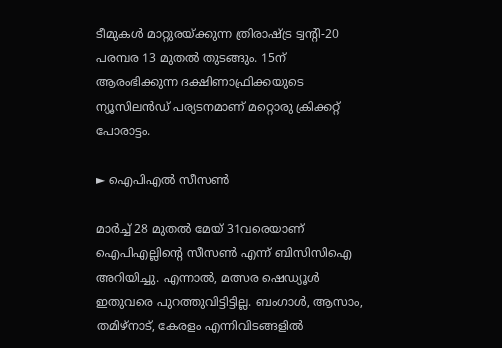ടീമുകള്‍ മാറ്റുരയ്ക്കുന്ന ത്രിരാഷ്‌ട്ര ട്വന്‍റി-20 പരമ്പര 13 മുതല്‍ തുടങ്ങും. 15ന് ആരംഭിക്കുന്ന ദക്ഷിണാഫ്രിക്കയുടെ ന്യൂസിലന്‍ഡ് പര്യടനമാണ് മറ്റൊരു ക്രിക്കറ്റ് പോരാട്ടം.

► ഐപിഎല്‍ സീസണ്‍

മാര്‍ച്ച് 28 മുതല്‍ മേയ് 31വരെയാണ് ഐപിഎല്ലിന്‍റെ സീസണ്‍ എന്ന് ബിസിസിഐ അറിയിച്ചു. എന്നാല്‍, മത്സര ഷെഡ്യൂള്‍ ഇതുവരെ പുറത്തുവിട്ടിട്ടില്ല. ബംഗാള്‍, ആസാം, തമിഴ്‌നാട്, കേരളം എന്നിവിടങ്ങളില്‍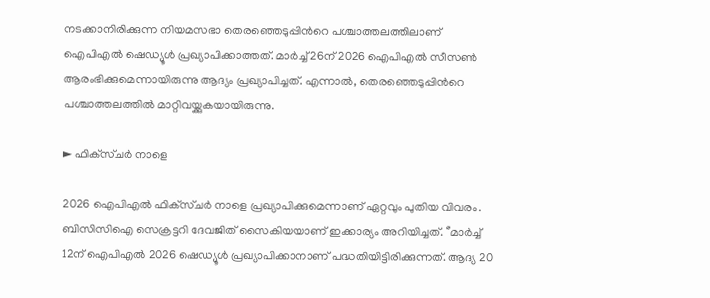നടക്കാനിരിക്കുന്ന നിയമസഭാ തെരഞ്ഞെടുപ്പിന്‍റെ പശ്ചാത്തലത്തിലാണ് ഐപിഎല്‍ ഷെഡ്യൂള്‍ പ്രഖ്യാപിക്കാത്തത്. മാര്‍ച്ച് 26ന് 2026 ഐപിഎല്‍ സീസണ്‍ ആരംഭിക്കുമെന്നായിരുന്നു ആദ്യം പ്രഖ്യാപിച്ചത്. എന്നാല്‍, തെരഞ്ഞെടുപ്പിന്‍റെ പശ്ചാത്തലത്തില്‍ മാറ്റിവയ്ക്കുകയായിരുന്നു.

► ഫിക്‌സ്ചര്‍ നാളെ

2026 ഐപിഎല്‍ ഫിക്‌സ്ചര്‍ നാളെ പ്രഖ്യാപിക്കുമെന്നാണ് ഏറ്റവും പുതിയ വിവരം. ബിസിസിഐ സെക്രട്ടറി ദേവജിത് സൈകിയയാണ് ഇക്കാര്യം അറിയിച്ചത്. ‘’മാര്‍ച്ച് 12ന് ഐപിഎല്‍ 2026 ഷെഡ്യൂള്‍ പ്രഖ്യാപിക്കാനാണ് പദ്ധതിയിട്ടിരിക്കുന്നത്. ആദ്യ 20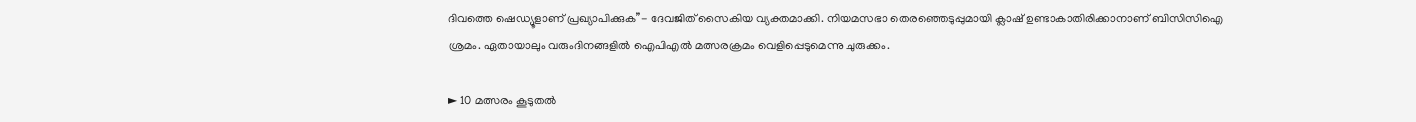ദിവത്തെ ഷെഡ്യൂളാണ് പ്രഖ്യാപിക്കുക’’- ദേവജിത് സൈകിയ വ്യക്തമാക്കി. നിയമസഭാ തെരഞ്ഞെടുപ്പുമായി ക്ലാഷ് ഉണ്ടാകാതിരിക്കാനാണ് ബിസിസിഐ ശ്രമം. ഏതായാലും വരുംദിനങ്ങളില്‍ ഐപിഎല്‍ മത്സരക്രമം വെളിപ്പെടുമെന്നു ചുരുക്കം.

► 10 മത്സരം കൂടുതല്‍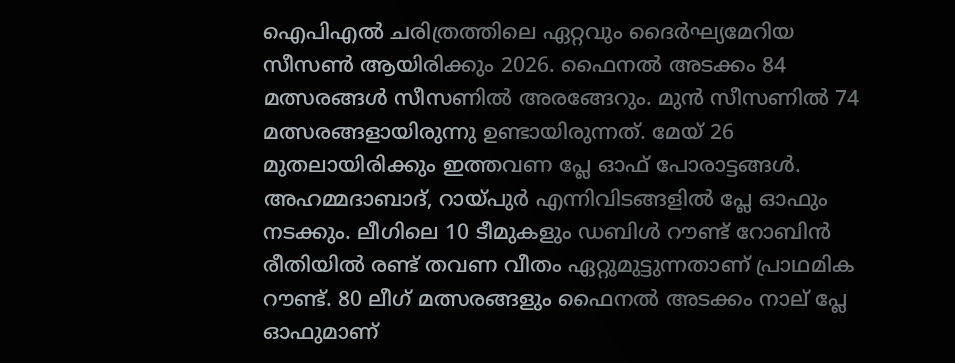ഐപിഎല്‍ ചരിത്രത്തിലെ ഏറ്റവും ദൈര്‍ഘ്യമേറിയ സീസണ്‍ ആയിരിക്കും 2026. ഫൈനല്‍ അടക്കം 84 മത്സരങ്ങള്‍ സീസണില്‍ അരങ്ങേറും. മുന്‍ സീസണില്‍ 74 മത്സരങ്ങളായിരുന്നു ഉണ്ടായിരുന്നത്. മേയ് 26 മുതലായിരിക്കും ഇത്തവണ പ്ലേ ഓഫ് പോരാട്ടങ്ങള്‍. അഹമ്മദാബാദ്, റായ്പുര്‍ എന്നിവിടങ്ങളില്‍ പ്ലേ ഓഫും നടക്കും. ലീഗിലെ 10 ടീമുകളും ഡബിള്‍ റൗണ്ട് റോബിന്‍ രീതിയില്‍ രണ്ട് തവണ വീതം ഏറ്റുമുട്ടുന്നതാണ് പ്രാഥമിക റൗണ്ട്. 80 ലീഗ് മത്സരങ്ങളും ഫൈനല്‍ അടക്കം നാല് പ്ലേ ഓഫുമാണ്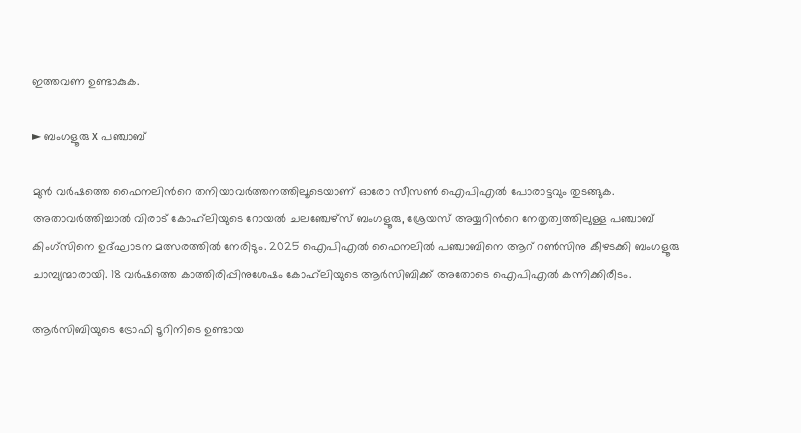ഇത്തവണ ഉണ്ടാകുക.

► ബംഗളൂരു x പഞ്ചാബ്

മുന്‍ വര്‍ഷത്തെ ഫൈനലിന്‍റെ തനിയാവര്‍ത്തനത്തിലൂടെയാണ് ഓരോ സീസണ്‍ ഐപിഎല്‍ പോരാട്ടവും തുടങ്ങുക. അതാവര്‍ത്തിച്ചാല്‍ വിരാട് കോഹ്‌ലിയുടെ റോയല്‍ ചലഞ്ചേഴ്‌സ് ബംഗളൂരു, ശ്രേയസ് അയ്യറിന്‍റെ നേതൃത്വത്തിലുള്ള പഞ്ചാബ് കിംഗ്‌സിനെ ഉദ്ഘാടന മത്സരത്തില്‍ നേരിടും. 2025 ഐപിഎല്‍ ഫൈനലില്‍ പഞ്ചാബിനെ ആറ് റണ്‍സിനു കീഴടക്കി ബംഗളൂരു ചാമ്പ്യന്മാരായി. 18 വര്‍ഷത്തെ കാത്തിരിപ്പിനുശേഷം കോഹ്‌ലിയുടെ ആര്‍സിബിക്ക് അതോടെ ഐപിഎല്‍ കന്നിക്കിരീടം.

ആര്‍സിബിയുടെ ട്രോഫി ടൂറിനിടെ ഉണ്ടായ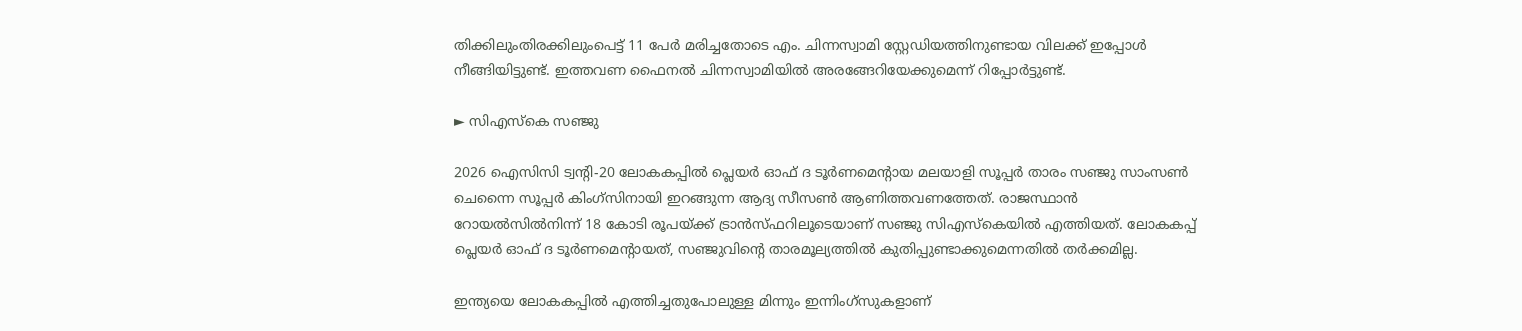തിക്കിലുംതിരക്കിലുംപെട്ട് 11 പേര്‍ മരിച്ചതോടെ എം. ചിന്നസ്വാമി സ്റ്റേഡിയത്തിനുണ്ടായ വിലക്ക് ഇപ്പോൾ നീങ്ങിയിട്ടുണ്ട്. ഇത്തവണ ഫൈനല്‍ ചിന്നസ്വാമിയില്‍ അരങ്ങേറിയേക്കുമെന്ന് റിപ്പോര്‍ട്ടുണ്ട്.

► സിഎസ്‌കെ സഞ്ജു

2026 ഐസിസി ട്വന്‍റി-20 ലോകകപ്പില്‍ പ്ലെയര്‍ ഓഫ് ദ ടൂര്‍ണമെന്‍റായ മലയാളി സൂപ്പര്‍ താരം സഞ്ജു സാംസണ്‍ ചെന്നൈ സൂപ്പര്‍ കിംഗ്‌സിനായി ഇറങ്ങുന്ന ആദ്യ സീസണ്‍ ആണിത്തവണത്തേത്. രാജസ്ഥാന്‍ റോയല്‍സില്‍നിന്ന് 18 കോടി രൂപയ്ക്ക് ട്രാന്‍സ്ഫറിലൂടെയാണ് സഞ്ജു സിഎസ്‌കെയില്‍ എത്തിയത്. ലോകകപ്പ് പ്ലെയര്‍ ഓഫ് ദ ടൂര്‍ണമെന്‍റായത്, സഞ്ജുവിന്‍റെ താരമൂല്യത്തില്‍ കുതിപ്പുണ്ടാക്കുമെന്നതില്‍ തര്‍ക്കമില്ല.

ഇന്ത്യയെ ലോകകപ്പില്‍ എത്തിച്ചതുപോലുള്ള മിന്നും ഇന്നിംഗ്‌സുകളാണ്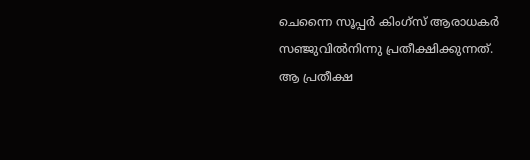ചെന്നൈ സൂപ്പര്‍ കിംഗ്‌സ് ആരാധകര്‍ സഞ്ജുവില്‍നിന്നു പ്രതീക്ഷിക്കുന്നത്. ആ പ്രതീക്ഷ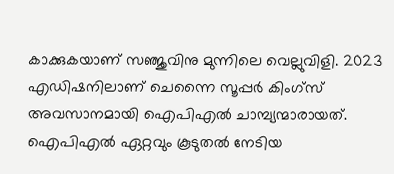കാക്കുകയാണ് സഞ്ജുവിനു മുന്നിലെ വെല്ലുവിളി. 2023 എഡിഷനിലാണ് ചെന്നൈ സൂപ്പര്‍ കിംഗ്‌സ് അവസാനമായി ഐപിഎല്‍ ചാമ്പ്യന്മാരായത്. ഐപിഎല്‍ ഏറ്റവും കൂടുതല്‍ നേടിയ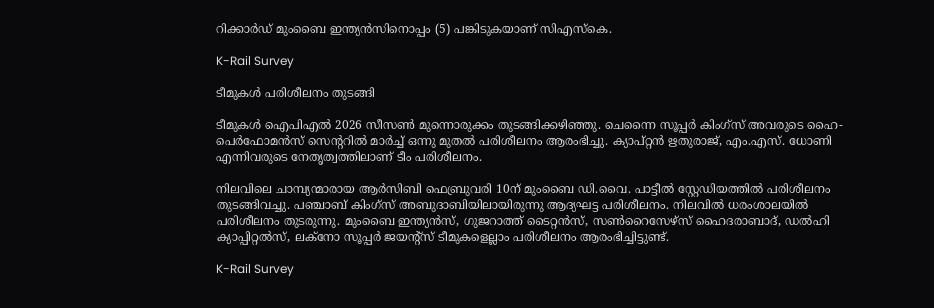റിക്കാര്‍ഡ് മുംബൈ ഇന്ത്യന്‍സിനൊപ്പം (5) പങ്കിടുകയാണ് സിഎസ്‌കെ.

K-Rail Survey

ടീമുകള്‍ പരിശീലനം തുടങ്ങി

ടീമുകള്‍ ഐപിഎല്‍ 2026 സീസണ്‍ മുന്നൊരുക്കം തുടങ്ങിക്കഴിഞ്ഞു. ചെന്നൈ സൂപ്പര്‍ കിംഗ്‌സ് അവരുടെ ഹൈ-പെര്‍ഫോമന്‍സ് സെന്‍ററില്‍ മാര്‍ച്ച് ഒന്നു മുതല്‍ പരിശീലനം ആരംഭിച്ചു. ക്യാപ്റ്റന്‍ ഋതുരാജ്, എം.എസ്. ധോണി എന്നിവരുടെ നേതൃത്വത്തിലാണ് ടീം പരിശീലനം.

നിലവിലെ ചാമ്പ്യന്മാരായ ആര്‍സിബി ഫെബ്രുവരി 10ന് മുംബൈ ഡി.വൈ. പാട്ടീല്‍ സ്റ്റേഡിയത്തില്‍ പരിശീലനം തുടങ്ങിവച്ചു. പഞ്ചാബ് കിംഗ്‌സ് അബുദാബിയിലായിരുന്നു ആദ്യഘട്ട പരിശീലനം. നിലവില്‍ ധരംശാലയില്‍ പരിശീലനം തുടരുന്നു. മുംബൈ ഇന്ത്യന്‍സ്, ഗുജറാത്ത് ടൈറ്റന്‍സ്, സണ്‍റൈസേഴ്‌സ് ഹൈദരാബാദ്, ഡല്‍ഹി ക്യാപ്പിറ്റല്‍സ്, ലക്‌നോ സൂപ്പര്‍ ജയന്‍റ്‌സ് ടീമുകളെല്ലാം പരിശീലനം ആരംഭിച്ചിട്ടുണ്ട്.

K-Rail Survey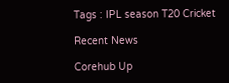Tags : IPL season T20 Cricket

Recent News

Corehub Up